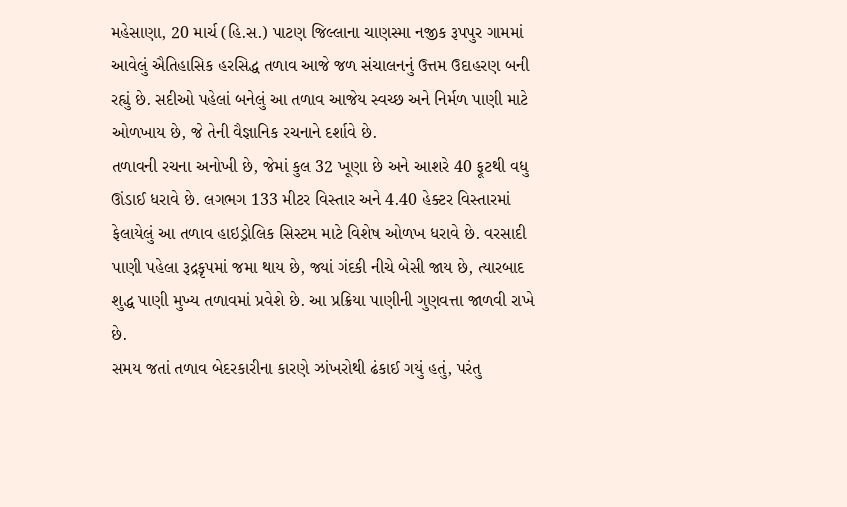મહેસાણા, 20 માર્ચ (હિ.સ.) પાટણ જિલ્લાના ચાણસ્મા નજીક રૂપપુર ગામમાં આવેલું ઐતિહાસિક હરસિદ્ધ તળાવ આજે જળ સંચાલનનું ઉત્તમ ઉદાહરણ બની રહ્યું છે. સદીઓ પહેલાં બનેલું આ તળાવ આજેય સ્વચ્છ અને નિર્મળ પાણી માટે ઓળખાય છે, જે તેની વૈજ્ઞાનિક રચનાને દર્શાવે છે.
તળાવની રચના અનોખી છે, જેમાં કુલ 32 ખૂણા છે અને આશરે 40 ફૂટથી વધુ ઊંડાઈ ધરાવે છે. લગભગ 133 મીટર વિસ્તાર અને 4.40 હેક્ટર વિસ્તારમાં ફેલાયેલું આ તળાવ હાઇડ્રોલિક સિસ્ટમ માટે વિશેષ ઓળખ ધરાવે છે. વરસાદી પાણી પહેલા રૂદ્રકૃપમાં જમા થાય છે, જ્યાં ગંદકી નીચે બેસી જાય છે, ત્યારબાદ શુદ્ધ પાણી મુખ્ય તળાવમાં પ્રવેશે છે. આ પ્રક્રિયા પાણીની ગુણવત્તા જાળવી રાખે છે.
સમય જતાં તળાવ બેદરકારીના કારણે ઝાંખરોથી ઢંકાઈ ગયું હતું, પરંતુ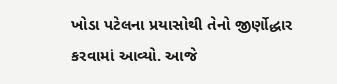ખોડા પટેલના પ્રયાસોથી તેનો જીર્ણોદ્ધાર કરવામાં આવ્યો. આજે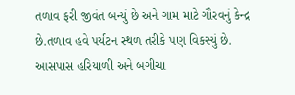તળાવ ફરી જીવંત બન્યું છે અને ગામ માટે ગૌરવનું કેન્દ્ર છે.તળાવ હવે પર્યટન સ્થળ તરીકે પણ વિકસ્યું છે. આસપાસ હરિયાળી અને બગીચા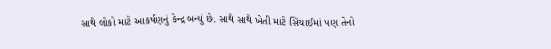સાથે લોકો માટે આકર્ષણનું કેન્દ્ર બન્યું છે. સાથે સાથે ખેતી માટે સિંચાઈમાં પણ તેનો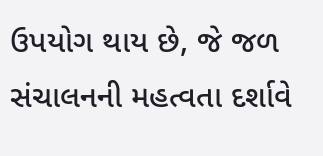ઉપયોગ થાય છે, જે જળ સંચાલનની મહત્વતા દર્શાવે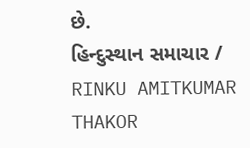છે.
હિન્દુસ્થાન સમાચાર / RINKU AMITKUMAR THAKOR